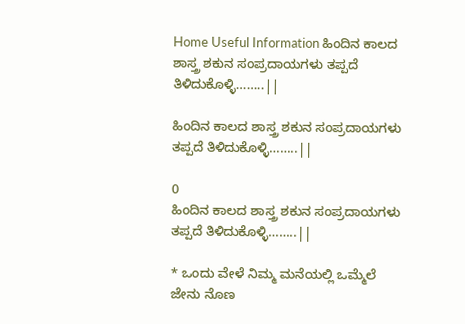Home Useful Information ಹಿಂದಿನ ಕಾಲದ ಶಾಸ್ತ್ರ ಶಕುನ ಸಂಪ್ರದಾಯಗಳು ತಪ್ಪದೆ ತಿಳಿದುಕೊಳ್ಳಿ……..||

ಹಿಂದಿನ ಕಾಲದ ಶಾಸ್ತ್ರ ಶಕುನ ಸಂಪ್ರದಾಯಗಳು ತಪ್ಪದೆ ತಿಳಿದುಕೊಳ್ಳಿ……..||

0
ಹಿಂದಿನ ಕಾಲದ ಶಾಸ್ತ್ರ ಶಕುನ ಸಂಪ್ರದಾಯಗಳು ತಪ್ಪದೆ ತಿಳಿದುಕೊಳ್ಳಿ……..||

* ಒಂದು ವೇಳೆ ನಿಮ್ಮ ಮನೆಯಲ್ಲಿ ಒಮ್ಮೆಲೆ ಜೇನು ನೊಣ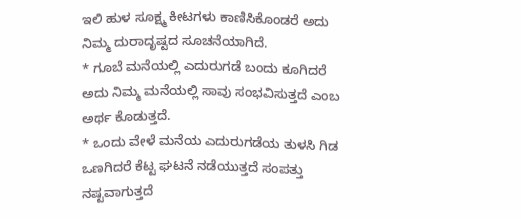ಇಲಿ ಹುಳ ಸೂಕ್ಷ್ಮ ಕೀಟಗಳು ಕಾಣಿಸಿಕೊಂಡರೆ ಅದು ನಿಮ್ಮ ದುರಾದೃಷ್ಟದ ಸೂಚನೆಯಾಗಿದೆ.
* ಗೂಬೆ ಮನೆಯಲ್ಲಿ ಎದುರುಗಡೆ ಬಂದು ಕೂಗಿದರೆ ಅದು ನಿಮ್ಮ ಮನೆಯಲ್ಲಿ ಸಾವು ಸಂಭವಿಸುತ್ತದೆ ಎಂಬ ಅರ್ಥ ಕೊಡುತ್ತದೆ.
* ಒಂದು ವೇಳೆ ಮನೆಯ ಎದುರುಗಡೆಯ ತುಳಸಿ ಗಿಡ ಒಣಗಿದರೆ ಕೆಟ್ಟ ಘಟನೆ ನಡೆಯುತ್ತದೆ ಸಂಪತ್ತು ನಷ್ಟವಾಗುತ್ತದೆ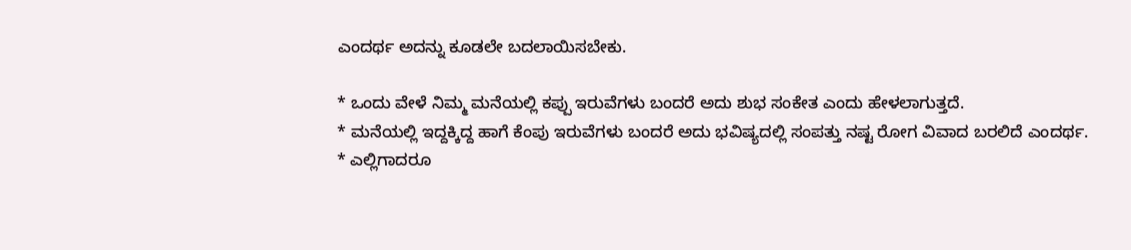ಎಂದರ್ಥ ಅದನ್ನು ಕೂಡಲೇ ಬದಲಾಯಿಸಬೇಕು.

* ಒಂದು ವೇಳೆ ನಿಮ್ಮ ಮನೆಯಲ್ಲಿ ಕಪ್ಪು ಇರುವೆಗಳು ಬಂದರೆ ಅದು ಶುಭ ಸಂಕೇತ ಎಂದು ಹೇಳಲಾಗುತ್ತದೆ.
* ಮನೆಯಲ್ಲಿ ಇದ್ದಕ್ಕಿದ್ದ ಹಾಗೆ ಕೆಂಪು ಇರುವೆಗಳು ಬಂದರೆ ಅದು ಭವಿಷ್ಯದಲ್ಲಿ ಸಂಪತ್ತು ನಷ್ಟ ರೋಗ ವಿವಾದ ಬರಲಿದೆ ಎಂದರ್ಥ.
* ಎಲ್ಲಿಗಾದರೂ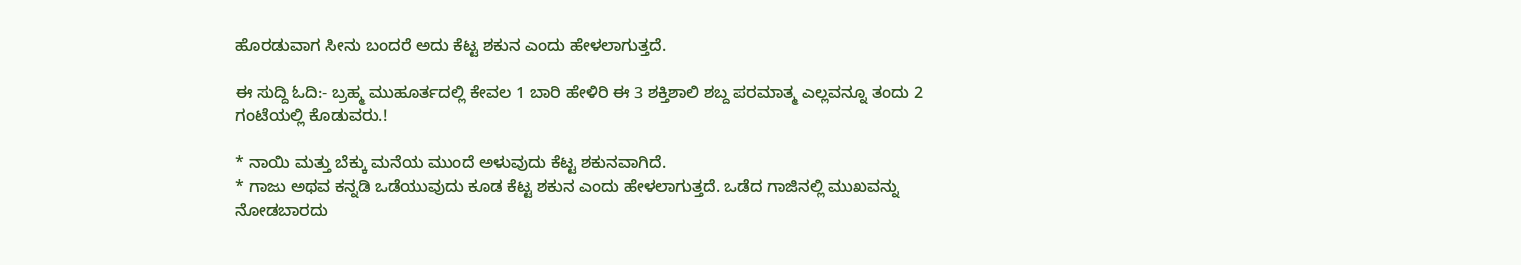ಹೊರಡುವಾಗ ಸೀನು ಬಂದರೆ ಅದು ಕೆಟ್ಟ ಶಕುನ ಎಂದು ಹೇಳಲಾಗುತ್ತದೆ.

ಈ ಸುದ್ದಿ ಓದಿ:- ಬ್ರಹ್ಮ ಮುಹೂರ್ತದಲ್ಲಿ ಕೇವಲ 1 ಬಾರಿ ಹೇಳಿರಿ ಈ 3 ಶಕ್ತಿಶಾಲಿ ಶಬ್ದ ಪರಮಾತ್ಮ ಎಲ್ಲವನ್ನೂ ತಂದು 2 ಗಂಟೆಯಲ್ಲಿ ಕೊಡುವರು.!

* ನಾಯಿ ಮತ್ತು ಬೆಕ್ಕು ಮನೆಯ ಮುಂದೆ ಅಳುವುದು ಕೆಟ್ಟ ಶಕುನವಾಗಿದೆ.
* ಗಾಜು ಅಥವ ಕನ್ನಡಿ ಒಡೆಯುವುದು ಕೂಡ ಕೆಟ್ಟ ಶಕುನ ಎಂದು ಹೇಳಲಾಗುತ್ತದೆ. ಒಡೆದ ಗಾಜಿನಲ್ಲಿ ಮುಖವನ್ನು ನೋಡಬಾರದು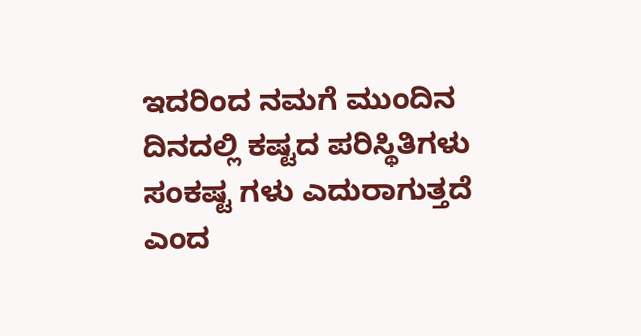ಇದರಿಂದ ನಮಗೆ ಮುಂದಿನ ದಿನದಲ್ಲಿ ಕಷ್ಟದ ಪರಿಸ್ಥಿತಿಗಳು ಸಂಕಷ್ಟ ಗಳು ಎದುರಾಗುತ್ತದೆ ಎಂದ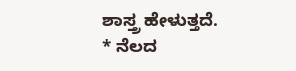ಶಾಸ್ತ್ರ ಹೇಳುತ್ತದೆ.
* ನೆಲದ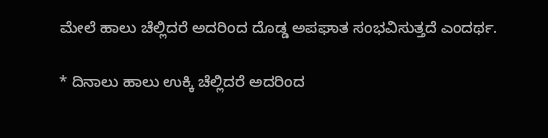ಮೇಲೆ ಹಾಲು ಚೆಲ್ಲಿದರೆ ಅದರಿಂದ ದೊಡ್ಡ ಅಪಘಾತ ಸಂಭವಿಸುತ್ತದೆ ಎಂದರ್ಥ.

* ದಿನಾಲು ಹಾಲು ಉಕ್ಕಿ ಚೆಲ್ಲಿದರೆ ಅದರಿಂದ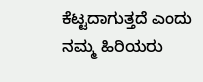ಕೆಟ್ಟದಾಗುತ್ತದೆ ಎಂದು ನಮ್ಮ ಹಿರಿಯರು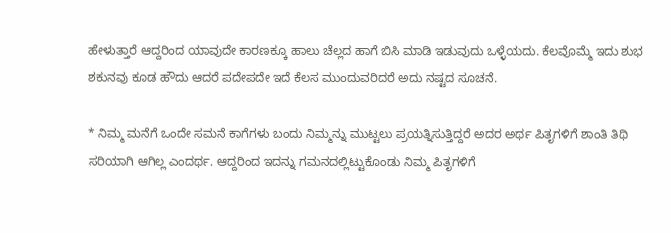ಹೇಳುತ್ತಾರೆ ಆದ್ದರಿಂದ ಯಾವುದೇ ಕಾರಣಕ್ಕೂ ಹಾಲು ಚೆಲ್ಲದ ಹಾಗೆ ಬಿಸಿ ಮಾಡಿ ಇಡುವುದು ಒಳ್ಳೆಯದು. ಕೆಲವೊಮ್ಮೆ ಇದು ಶುಭ ಶಕುನವು ಕೂಡ ಹೌದು ಆದರೆ ಪದೇಪದೇ ಇದೆ ಕೆಲಸ ಮುಂದುವರಿದರೆ ಅದು ನಷ್ಟದ ಸೂಚನೆ.

* ನಿಮ್ಮ ಮನೆಗೆ ಒಂದೇ ಸಮನೆ ಕಾಗೆಗಳು ಬಂದು ನಿಮ್ಮನ್ನು ಮುಟ್ಟಲು ಪ್ರಯತ್ನಿಸುತ್ತಿದ್ದರೆ ಅದರ ಅರ್ಥ ಪಿತೃಗಳಿಗೆ ಶಾಂತಿ ತಿಥಿ ಸರಿಯಾಗಿ ಆಗಿಲ್ಲ ಎಂದರ್ಥ. ಆದ್ದರಿಂದ ಇದನ್ನು ಗಮನದಲ್ಲಿಟ್ಟುಕೊಂಡು ನಿಮ್ಮ ಪಿತೃಗಳಿಗೆ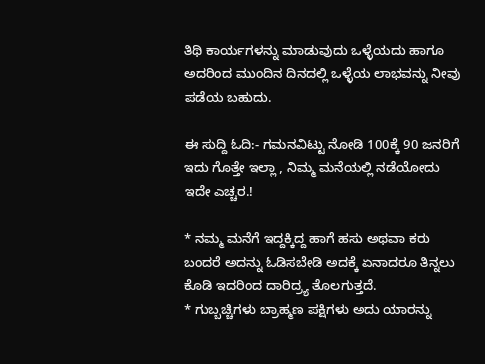ತಿಥಿ ಕಾರ್ಯಗಳನ್ನು ಮಾಡುವುದು ಒಳ್ಳೆಯದು ಹಾಗೂ ಅದರಿಂದ ಮುಂದಿನ ದಿನದಲ್ಲಿ ಒಳ್ಳೆಯ ಲಾಭವನ್ನು ನೀವು ಪಡೆಯ ಬಹುದು.

ಈ ಸುದ್ದಿ ಓದಿ:- ಗಮನವಿಟ್ಟು ನೋಡಿ 100ಕ್ಕೆ 90 ಜನರಿಗೆ ಇದು ಗೊತ್ತೇ ಇಲ್ಲಾ , ನಿಮ್ಮ ಮನೆಯಲ್ಲಿ ನಡೆಯೋದು ಇದೇ ಎಚ್ಚರ.!

* ನಮ್ಮ ಮನೆಗೆ ಇದ್ದಕ್ಕಿದ್ದ ಹಾಗೆ ಹಸು ಅಥವಾ ಕರು ಬಂದರೆ ಅದನ್ನು ಓಡಿಸಬೇಡಿ ಅದಕ್ಕೆ ಏನಾದರೂ ತಿನ್ನಲು ಕೊಡಿ ಇದರಿಂದ ದಾರಿದ್ರ್ಯ ತೊಲಗುತ್ತದೆ.
* ಗುಬ್ಬಚ್ಚಿಗಳು ಬ್ರಾಹ್ಮಣ ಪಕ್ಷಿಗಳು ಅದು ಯಾರನ್ನು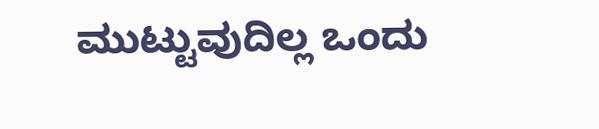ಮುಟ್ಟುವುದಿಲ್ಲ ಒಂದು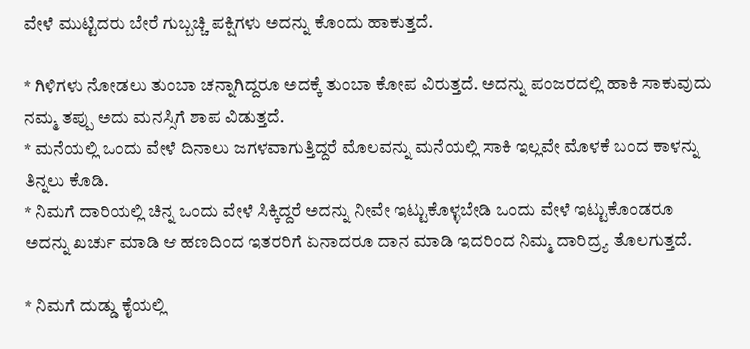ವೇಳೆ ಮುಟ್ಟಿದರು ಬೇರೆ ಗುಬ್ಬಚ್ಚಿ ಪಕ್ಷಿಗಳು ಅದನ್ನು ಕೊಂದು ಹಾಕುತ್ತದೆ.

* ಗಿಳಿಗಳು ನೋಡಲು ತುಂಬಾ ಚನ್ನಾಗಿದ್ದರೂ ಅದಕ್ಕೆ ತುಂಬಾ ಕೋಪ ವಿರುತ್ತದೆ. ಅದನ್ನು ಪಂಜರದಲ್ಲಿ ಹಾಕಿ ಸಾಕುವುದು ನಮ್ಮ ತಪ್ಪು ಅದು ಮನಸ್ಸಿಗೆ ಶಾಪ ವಿಡುತ್ತದೆ.
* ಮನೆಯಲ್ಲಿ ಒಂದು ವೇಳೆ ದಿನಾಲು ಜಗಳವಾಗುತ್ತಿದ್ದರೆ ಮೊಲವನ್ನು ಮನೆಯಲ್ಲಿ ಸಾಕಿ ಇಲ್ಲವೇ ಮೊಳಕೆ ಬಂದ ಕಾಳನ್ನು ತಿನ್ನಲು ಕೊಡಿ.
* ನಿಮಗೆ ದಾರಿಯಲ್ಲಿ ಚಿನ್ನ ಒಂದು ವೇಳೆ ಸಿಕ್ಕಿದ್ದರೆ ಅದನ್ನು ನೀವೇ ಇಟ್ಟುಕೊಳ್ಳಬೇಡಿ ಒಂದು ವೇಳೆ ಇಟ್ಟುಕೊಂಡರೂ ಅದನ್ನು ಖರ್ಚು ಮಾಡಿ ಆ ಹಣದಿಂದ ಇತರರಿಗೆ ಏನಾದರೂ ದಾನ ಮಾಡಿ ಇದರಿಂದ ನಿಮ್ಮ ದಾರಿದ್ರ್ಯ ತೊಲಗುತ್ತದೆ.

* ನಿಮಗೆ ದುಡ್ಡು ಕೈಯಲ್ಲಿ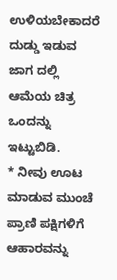ಉಳಿಯಬೇಕಾದರೆ ದುಡ್ಡು ಇಡುವ ಜಾಗ ದಲ್ಲಿ ಆಮೆಯ ಚಿತ್ರ ಒಂದನ್ನು ಇಟ್ಟುಬಿಡಿ.
* ನೀವು ಊಟ ಮಾಡುವ ಮುಂಚೆ ಪ್ರಾಣಿ ಪಕ್ಷಿಗಳಿಗೆ ಆಹಾರವನ್ನು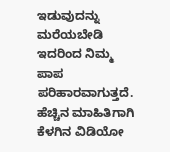ಇಡುವುದನ್ನು ಮರೆಯಬೇಡಿ ಇದರಿಂದ ನಿಮ್ಮ ಪಾಪ ಪರಿಹಾರವಾಗುತ್ತದೆ. ಹೆಚ್ಚಿನ ಮಾಹಿತಿಗಾಗಿ ಕೆಳಗಿನ ವಿಡಿಯೋ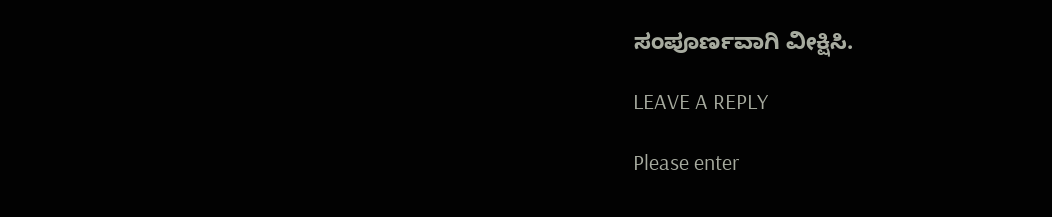ಸಂಪೂರ್ಣವಾಗಿ ವೀಕ್ಷಿಸಿ.

LEAVE A REPLY

Please enter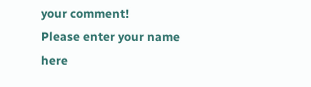your comment!
Please enter your name here